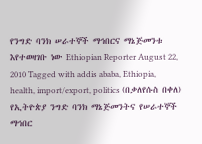የንግድ ባንክ ሠራተኞች ማኅበርና ማኔጅመንቱ እየተወዛገቡ ነው Ethiopian Reporter August 22, 2010 Tagged with addis ababa, Ethiopia, health, import/export, politics (በቃለየሱስ በቀለ) የኢትዮጵያ ንግድ ባንክ ማኔጅመንትና የሠራተኞች ማኅበር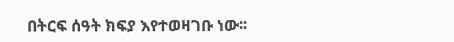በትርፍ ሰዓት ክፍያ እየተወዛገቡ ነው፡፡